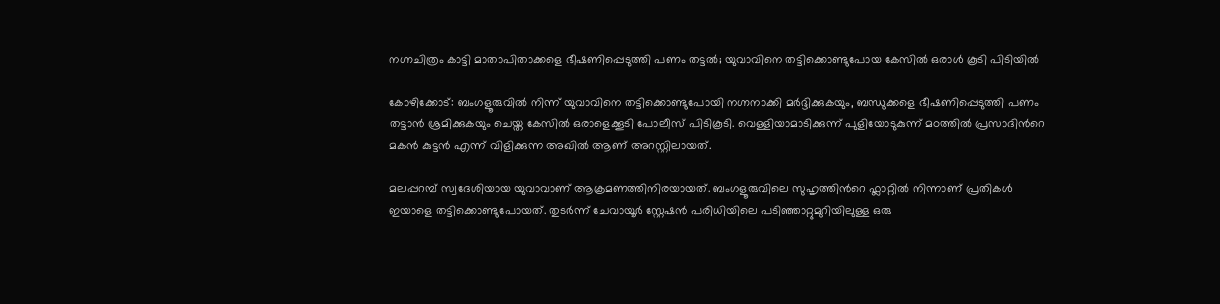നഗ്നചിത്രം കാട്ടി മാതാപിതാക്കളെ ഭീഷണിപ്പെടുത്തി പണം തട്ടൽ; യുവാവിനെ തട്ടിക്കൊണ്ടുപോയ കേസിൽ ഒരാൾ കൂടി പിടിയിൽ

കോഴിക്കോട്: ബംഗളൂരുവിൽ നിന്ന് യുവാവിനെ തട്ടിക്കൊണ്ടുപോയി നഗ്നനാക്കി മർദ്ദിക്കുകയും, ബന്ധുക്കളെ ഭീഷണിപ്പെടുത്തി പണം തട്ടാൻ ശ്രമിക്കുകയും ചെയ്ത കേസിൽ ഒരാളെക്കൂടി പോലീസ് പിടികൂടി. വെള്ളിയാമാടിക്കുന്ന് പുളിയോടുകുന്ന് മഠത്തിൽ പ്രസാദിന്‍റെ മകൻ കുട്ടൻ എന്ന് വിളിക്കുന്ന അഖിൽ ആണ് അറസ്റ്റിലായത്.

മലപ്പറമ്പ് സ്വദേശിയായ യുവാവാണ് ആക്രമണത്തിനിരയായത്. ബംഗളൂരുവിലെ സുഹൃത്തിന്‍റെ ഫ്ലാറ്റിൽ നിന്നാണ് പ്രതികൾ ഇയാളെ തട്ടിക്കൊണ്ടുപോയത്. തുടർന്ന് ചേവായൂർ സ്റ്റേഷൻ പരിധിയിലെ പടിഞ്ഞാറ്റുമുറിയിലുള്ള ഒരു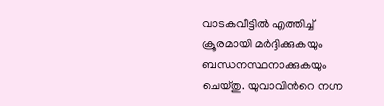വാടകവീട്ടിൽ എത്തിച്ച് ക്രൂരമായി മർദ്ദിക്കുകയും ബന്ധനസ്ഥനാക്കുകയും ചെയ്തു. യുവാവിന്‍റെ നഗ്ന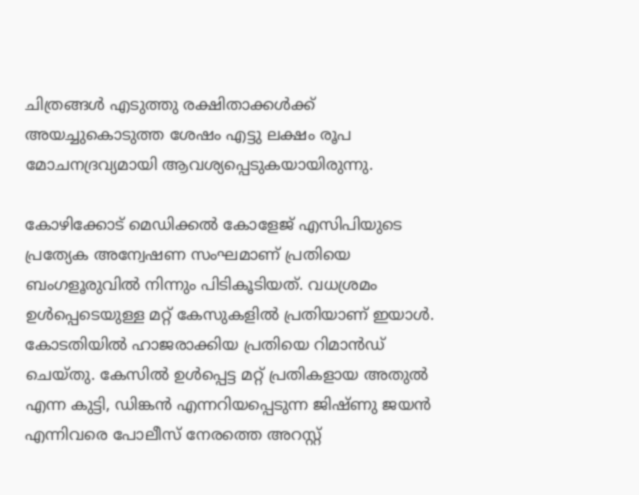ചിത്രങ്ങൾ എടുത്തു രക്ഷിതാക്കൾക്ക് അയച്ചുകൊടുത്ത ശേഷം എട്ടു ലക്ഷം രൂപ മോചനദ്രവ്യമായി ആവശ്യപ്പെടുകയായിരുന്നു.

കോഴിക്കോട് മെഡിക്കൽ കോളേജ് എസിപിയുടെ പ്രത്യേക അന്വേഷണ സംഘമാണ് പ്രതിയെ ബംഗളൂരുവിൽ നിന്നും പിടികൂടിയത്. വധശ്രമം ഉൾപ്പെടെയുള്ള മറ്റ് കേസുകളിൽ പ്രതിയാണ് ഇയാൾ. കോടതിയിൽ ഹാജരാക്കിയ പ്രതിയെ റിമാൻഡ് ചെയ്തു. കേസിൽ ഉൾപ്പെട്ട മറ്റ് പ്രതികളായ അതുൽ എന്ന കുട്ടി, ഡിങ്കൻ എന്നറിയപ്പെടുന്ന ജിഷ്ണു ജയൻ എന്നിവരെ പോലീസ് നേരത്തെ അറസ്റ്റ്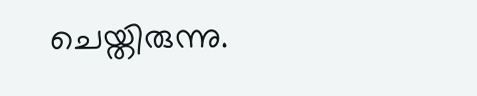ചെയ്തിരുന്നു.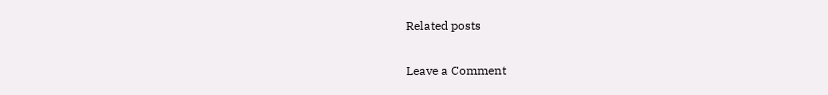Related posts

Leave a Comment